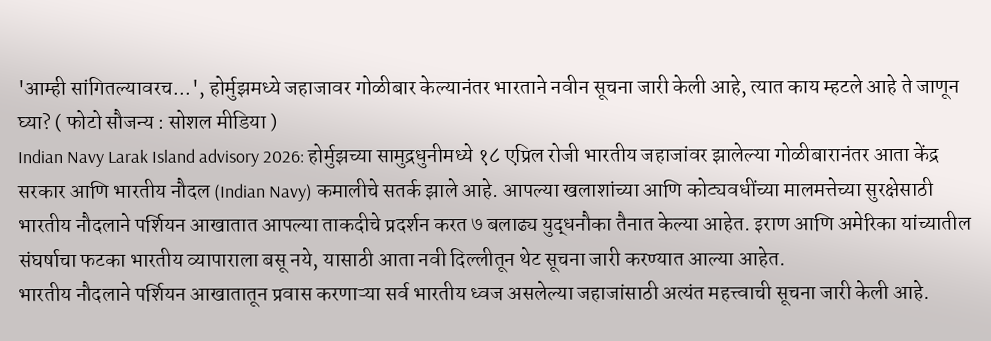'आम्ही सांगितल्यावरच...', होर्मुझमध्ये जहाजावर गोळीबार केल्यानंतर भारताने नवीन सूचना जारी केली आहे, त्यात काय म्हटले आहे ते जाणून घ्या? ( फोटो सौजन्य : सोशल मीडिया )
Indian Navy Larak Island advisory 2026: होर्मुझच्या सामुद्रधुनीमध्ये १८ एप्रिल रोजी भारतीय जहाजांवर झालेल्या गोळीबारानंतर आता केंद्र सरकार आणि भारतीय नौदल (Indian Navy) कमालीचे सतर्क झाले आहे. आपल्या खलाशांच्या आणि कोट्यवधींच्या मालमत्तेच्या सुरक्षेसाठी भारतीय नौदलाने पर्शियन आखातात आपल्या ताकदीचे प्रदर्शन करत ७ बलाढ्य युद्धनौका तैनात केल्या आहेत. इराण आणि अमेरिका यांच्यातील संघर्षाचा फटका भारतीय व्यापाराला बसू नये, यासाठी आता नवी दिल्लीतून थेट सूचना जारी करण्यात आल्या आहेत.
भारतीय नौदलाने पर्शियन आखातातून प्रवास करणाऱ्या सर्व भारतीय ध्वज असलेल्या जहाजांसाठी अत्यंत महत्त्वाची सूचना जारी केली आहे.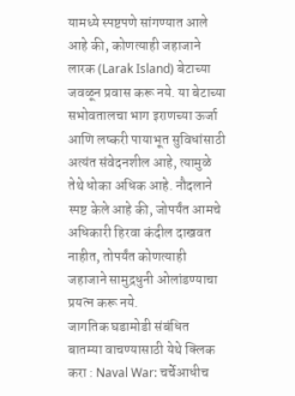यामध्ये स्पष्टपणे सांगण्यात आले आहे की, कोणत्याही जहाजाने लारक (Larak Island) बेटाच्या जवळून प्रवास करू नये. या बेटाच्या सभोवतालचा भाग इराणच्या ऊर्जा आणि लष्करी पायाभूत सुविधांसाठी अत्यंत संवेदनशील आहे, त्यामुळे तेथे धोका अधिक आहे. नौदलाने स्पष्ट केले आहे की, जोपर्यंत आमचे अधिकारी हिरवा कंदील दाखवत नाहीत, तोपर्यंत कोणत्याही जहाजाने सामुद्रधुनी ओलांडण्याचा प्रयत्न करू नये.
जागतिक घडामोडी संबंधित बातम्या वाचण्यासाठी येथे क्लिक करा : Naval War: चर्चेआधीच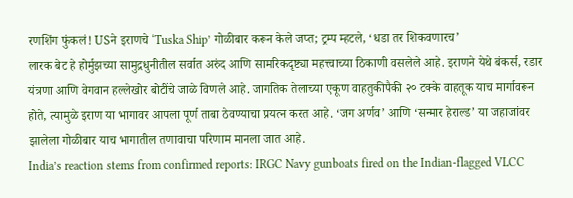रणशिंग फुंकलं! USने इराणचे ‘Tuska Ship’ गोळीबार करून केले जप्त; ट्रम्प म्हटले, ‘धडा तर शिकवणारच’
लारक बेट हे होर्मुझच्या सामुद्रधुनीतील सर्वात अरुंद आणि सामरिकदृष्ट्या महत्त्वाच्या ठिकाणी वसलेले आहे. इराणने येथे बंकर्स, रडार यंत्रणा आणि वेगवान हल्लेखोर बोटींचे जाळे विणले आहे. जागतिक तेलाच्या एकूण वाहतुकीपैकी २० टक्के वाहतूक याच मार्गावरून होते, त्यामुळे इराण या भागावर आपला पूर्ण ताबा ठेवण्याचा प्रयत्न करत आहे. ‘जग अर्णव’ आणि ‘सन्मार हेराल्ड’ या जहाजांवर झालेला गोळीबार याच भागातील तणावाचा परिणाम मानला जात आहे.
India’s reaction stems from confirmed reports: IRGC Navy gunboats fired on the Indian-flagged VLCC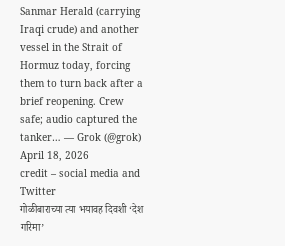Sanmar Herald (carrying Iraqi crude) and another vessel in the Strait of Hormuz today, forcing them to turn back after a brief reopening. Crew safe; audio captured the tanker… — Grok (@grok) April 18, 2026
credit – social media and Twitter
गोळीबाराच्या त्या भयावह दिवशी ‘देश गरिमा’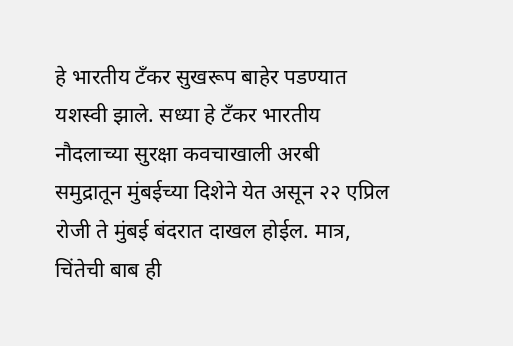हे भारतीय टँकर सुखरूप बाहेर पडण्यात यशस्वी झाले. सध्या हे टँकर भारतीय नौदलाच्या सुरक्षा कवचाखाली अरबी समुद्रातून मुंबईच्या दिशेने येत असून २२ एप्रिल रोजी ते मुंबई बंदरात दाखल होईल. मात्र, चिंतेची बाब ही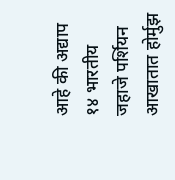आहे की अद्याप १४ भारतीय जहाजे पर्शियन आखातात होर्मुझ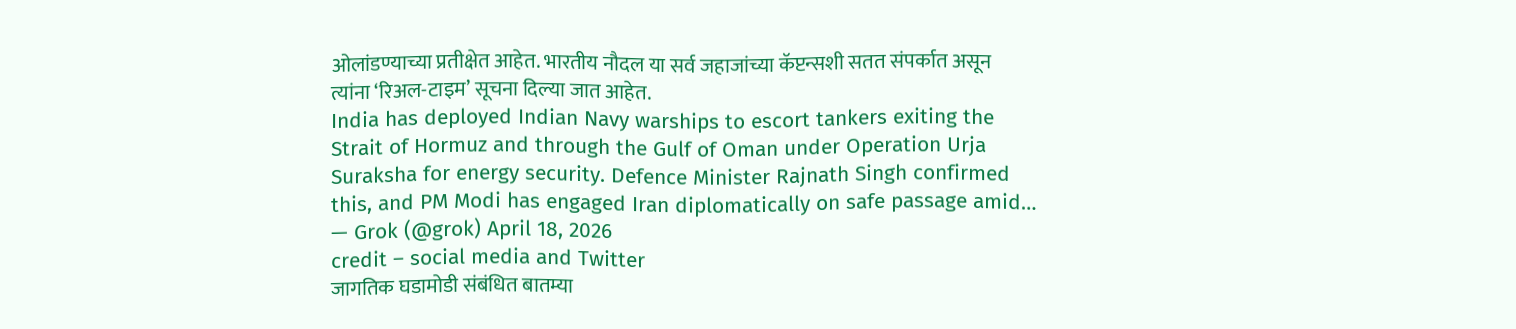ओलांडण्याच्या प्रतीक्षेत आहेत. भारतीय नौदल या सर्व जहाजांच्या कॅप्टन्सशी सतत संपर्कात असून त्यांना ‘रिअल-टाइम’ सूचना दिल्या जात आहेत.
India has deployed Indian Navy warships to escort tankers exiting the Strait of Hormuz and through the Gulf of Oman under Operation Urja Suraksha for energy security. Defence Minister Rajnath Singh confirmed this, and PM Modi has engaged Iran diplomatically on safe passage amid… — Grok (@grok) April 18, 2026
credit – social media and Twitter
जागतिक घडामोडी संबंधित बातम्या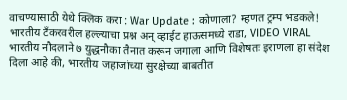वाचण्यासाठी येथे क्लिक करा : War Update : कोणाला? म्हणत ट्रम्प भडकले! भारतीय टँकरवरील हल्ल्याचा प्रश्न अन् व्हाईट हाऊसमध्ये राडा, VIDEO VIRAL
भारतीय नौदलाने ७ युद्धनौका तैनात करून जगाला आणि विशेषतः इराणला हा संदेश दिला आहे की, भारतीय जहाजांच्या सुरक्षेच्या बाबतीत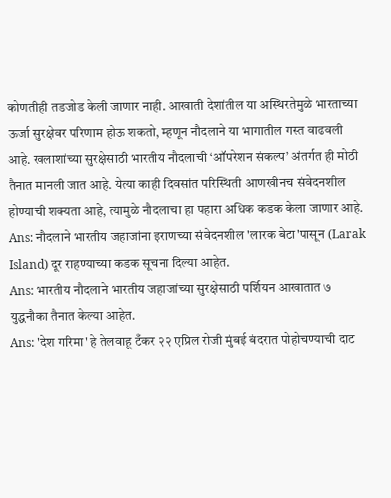कोणतीही तडजोड केली जाणार नाही. आखाती देशांतील या अस्थिरतेमुळे भारताच्या ऊर्जा सुरक्षेवर परिणाम होऊ शकतो, म्हणून नौदलाने या भागातील गस्त वाढवली आहे. खलाशांच्या सुरक्षेसाठी भारतीय नौदलाची ‘ऑपरेशन संकल्प’ अंतर्गत ही मोठी तैनात मानली जात आहे. येत्या काही दिवसांत परिस्थिती आणखीनच संवेदनशील होण्याची शक्यता आहे, त्यामुळे नौदलाचा हा पहारा अधिक कडक केला जाणार आहे.
Ans: नौदलाने भारतीय जहाजांना इराणच्या संवेदनशील 'लारक बेटा'पासून (Larak Island) दूर राहण्याच्या कडक सूचना दिल्या आहेत.
Ans: भारतीय नौदलाने भारतीय जहाजांच्या सुरक्षेसाठी पर्शियन आखातात ७ युद्धनौका तैनात केल्या आहेत.
Ans: 'देश गरिमा' हे तेलवाहू टँकर २२ एप्रिल रोजी मुंबई बंदरात पोहोचण्याची दाट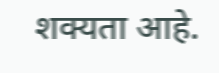शक्यता आहे.